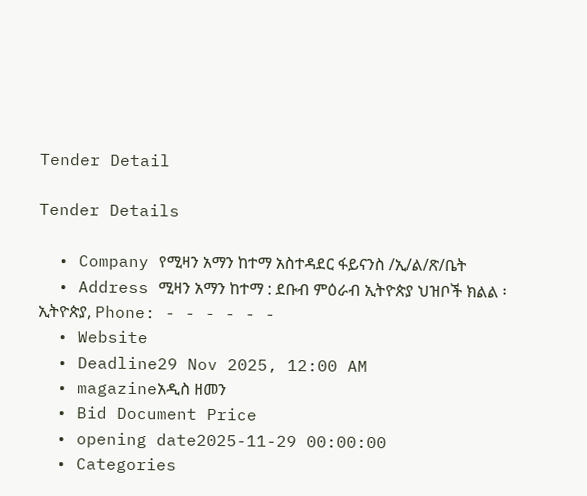Tender Detail

Tender Details

  • Company የሚዛን አማን ከተማ አስተዳደር ፋይናንስ /ኢ/ል/ጽ/ቤት
  • Address ሚዛን አማን ከተማ : ደቡብ ምዕራብ ኢትዮጵያ ህዝቦች ክልል ፡ ኢትዮጵያ, Phone: - - - - - -
  • Website
  • Deadline29 Nov 2025, 12:00 AM
  • magazineአዲስ ዘመን
  • Bid Document Price
  • opening date2025-11-29 00:00:00
  • Categories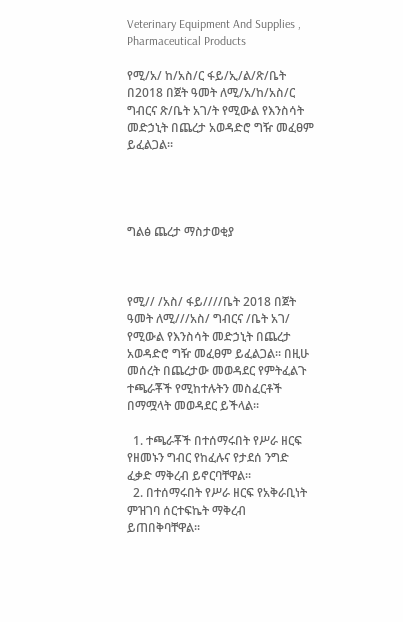Veterinary Equipment And Supplies , Pharmaceutical Products

የሚ/አ/ ከ/አስ/ር ፋይ/ኢ/ል/ጽ/ቤት በ2018 በጀት ዓመት ለሚ/አ/ከ/አስ/ር ግብርና ጽ/ቤት አገ/ት የሚውል የእንስሳት መድኃኒት በጨረታ አወዳድሮ ግዥ መፈፀም ይፈልጋል፡፡




ግልፅ ጨረታ ማስታወቂያ



የሚ// /አስ/ ፋይ////ቤት 2018 በጀት ዓመት ለሚ///አስ/ ግብርና /ቤት አገ/ የሚውል የእንስሳት መድኃኒት በጨረታ አወዳድሮ ግዥ መፈፀም ይፈልጋል፡፡ በዚሁ መሰረት በጨረታው መወዳደር የምትፈልጉ ተጫራቾች የሚከተሉትን መስፈርቶች በማሟላት መወዳደር ይችላል፡፡

  1. ተጫራቾች በተሰማሩበት የሥራ ዘርፍ የዘመኑን ግብር የከፈሉና የታደሰ ንግድ ፈቃድ ማቅረብ ይኖርባቸዋል፡፡
  2. በተሰማሩበት የሥራ ዘርፍ የአቅራቢነት ምዝገባ ሰርተፍኬት ማቅረብ ይጠበቅባቸዋል፡፡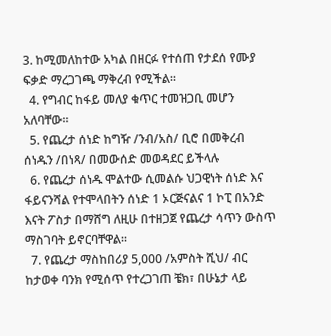3. ከሚመለከተው አካል በዘርፉ የተሰጠ የታደሰ የሙያ ፍቃድ ማረጋገጫ ማቅረብ የሚችል፡፡
  4. የግብር ከፋይ መለያ ቁጥር ተመዝጋቢ መሆን አለባቸው።
  5. የጨረታ ሰነድ ከግዥ /ንብ/አስ/ ቢሮ በመቅረብ ሰነዱን /በነጻ/ በመውሰድ መወዳደር ይችላሉ
  6. የጨረታ ሰነዱ ሞልተው ሲመልሱ ህጋዊነት ሰነድ እና ፋይናንሻል የተሞላበትን ሰነድ 1 ኦርጅናልና 1 ኮፒ በአንድ እናት ፖስታ በማሸግ ለዚሁ በተዘጋጀ የጨረታ ሳጥን ውስጥ ማስገባት ይኖርባቸዋል፡፡
  7. የጨረታ ማስከበሪያ 5,000 /አምስት ሺህ/ ብር ከታወቀ ባንክ የሚሰጥ የተረጋገጠ ቼክ፣ በሁኔታ ላይ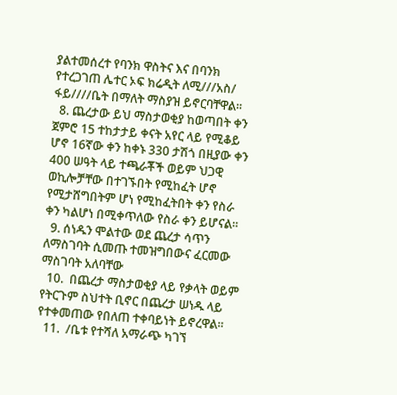ያልተመሰረተ የባንክ ዋስትና እና በባንክ የተረጋገጠ ሌተር ኦፍ ክሬዲት ለሚ///አስ/ ፋይ////ቤት በማለት ማስያዝ ይኖርባቸዋል፡፡
  8. ጨረታው ይህ ማስታወቂያ ከወጣበት ቀን ጀምሮ 15 ተከታታይ ቀናት አየር ላይ የሚቆይ ሆኖ 16ኛው ቀን ከቀኑ 330 ታሽጎ በዚያው ቀን 400 ሠዓት ላይ ተጫራቾች ወይም ህጋዊ ወኪሎቻቸው በተገኙበት የሚከፈት ሆኖ የሚታሸግበትም ሆነ የሚከፈትበት ቀን የስራ ቀን ካልሆነ በሚቀጥለው የስራ ቀን ይሆናል፡፡
  9. ሰነዱን ሞልተው ወደ ጨረታ ሳጥን ለማስገባት ሲመጡ ተመዝግበውና ፈርመው ማስገባት አለባቸው
  10.  በጨረታ ማስታወቂያ ላይ የቃላት ወይም የትርጉም ስህተት ቢኖር በጨረታ ሠነዱ ላይ የተቀመጠው የበለጠ ተቀባይነት ይኖረዋል፡፡
  11.  /ቤቱ የተሻለ አማራጭ ካገኘ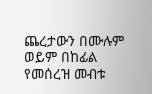ጨረታውን በሙሉም ወይም በከፊል የመሰረዝ መብቱ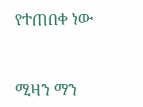የተጠበቀ ነው



ሚዛን ማን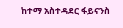ከተማ አስተዳደር ፋይናንስ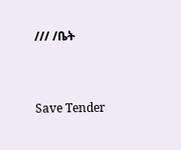/// /ቤት



Save Tender